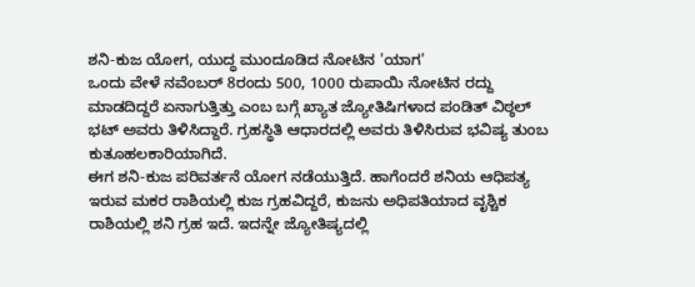ಶನಿ-ಕುಜ ಯೋಗ, ಯುದ್ಧ ಮುಂದೂಡಿದ ನೋಟಿನ 'ಯಾಗ'
ಒಂದು ವೇಳೆ ನವೆಂಬರ್ 8ರಂದು 500, 1000 ರುಪಾಯಿ ನೋಟಿನ ರದ್ದು ಮಾಡದಿದ್ದರೆ ಏನಾಗುತ್ತಿತ್ತು ಎಂಬ ಬಗ್ಗೆ ಖ್ಯಾತ ಜ್ಯೋತಿಷಿಗಳಾದ ಪಂಡಿತ್ ವಿಠ್ಠಲ್ ಭಟ್ ಅವರು ತಿಳಿಸಿದ್ದಾರೆ. ಗ್ರಹಸ್ಥಿತಿ ಆಧಾರದಲ್ಲಿ ಅವರು ತಿಳಿಸಿರುವ ಭವಿಷ್ಯ ತುಂಬ ಕುತೂಹಲಕಾರಿಯಾಗಿದೆ.
ಈಗ ಶನಿ-ಕುಜ ಪರಿವರ್ತನೆ ಯೋಗ ನಡೆಯುತ್ತಿದೆ. ಹಾಗೆಂದರೆ ಶನಿಯ ಆಧಿಪತ್ಯ ಇರುವ ಮಕರ ರಾಶಿಯಲ್ಲಿ ಕುಜ ಗ್ರಹವಿದ್ದರೆ, ಕುಜನು ಅಧಿಪತಿಯಾದ ವೃಶ್ಚಿಕ ರಾಶಿಯಲ್ಲಿ ಶನಿ ಗ್ರಹ ಇದೆ. ಇದನ್ನೇ ಜ್ಯೋತಿಷ್ಯದಲ್ಲಿ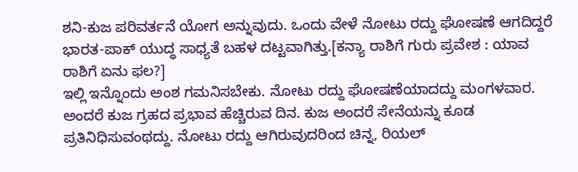ಶನಿ-ಕುಜ ಪರಿವರ್ತನೆ ಯೋಗ ಅನ್ನುವುದು. ಒಂದು ವೇಳೆ ನೋಟು ರದ್ದು ಘೋಷಣೆ ಆಗದಿದ್ದರೆ ಭಾರತ-ಪಾಕ್ ಯುದ್ಧ ಸಾಧ್ಯತೆ ಬಹಳ ದಟ್ಟವಾಗಿತ್ತು.[ಕನ್ಯಾ ರಾಶಿಗೆ ಗುರು ಪ್ರವೇಶ : ಯಾವ ರಾಶಿಗೆ ಏನು ಫಲ?]
ಇಲ್ಲಿ ಇನ್ನೊಂದು ಅಂಶ ಗಮನಿಸಬೇಕು. ನೋಟು ರದ್ದು ಘೋಷಣೆಯಾದದ್ದು ಮಂಗಳವಾರ. ಅಂದರೆ ಕುಜ ಗ್ರಹದ ಪ್ರಭಾವ ಹೆಚ್ಚಿರುವ ದಿನ. ಕುಜ ಅಂದರೆ ಸೇನೆಯನ್ನು ಕೂಡ ಪ್ರತಿನಿಧಿಸುವಂಥದ್ದು. ನೋಟು ರದ್ದು ಆಗಿರುವುದರಿಂದ ಚಿನ್ನ, ರಿಯಲ್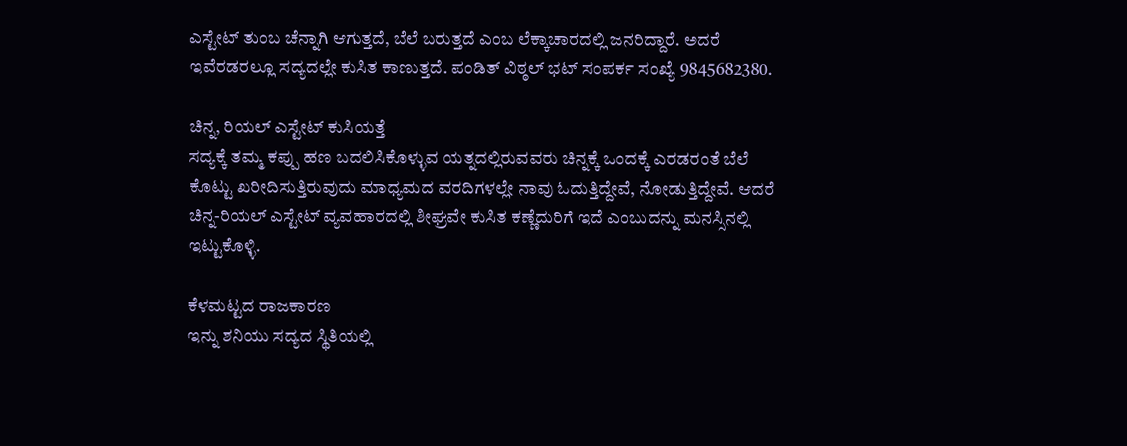ಎಸ್ಟೇಟ್ ತುಂಬ ಚೆನ್ನಾಗಿ ಆಗುತ್ತದೆ, ಬೆಲೆ ಬರುತ್ತದೆ ಎಂಬ ಲೆಕ್ಕಾಚಾರದಲ್ಲಿ ಜನರಿದ್ದಾರೆ. ಅದರೆ ಇವೆರಡರಲ್ಲೂ ಸದ್ಯದಲ್ಲೇ ಕುಸಿತ ಕಾಣುತ್ತದೆ. ಪಂಡಿತ್ ವಿಠ್ಠಲ್ ಭಟ್ ಸಂಪರ್ಕ ಸಂಖ್ಯೆ 9845682380.

ಚಿನ್ನ, ರಿಯಲ್ ಎಸ್ಟೇಟ್ ಕುಸಿಯತ್ತೆ
ಸದ್ಯಕ್ಕೆ ತಮ್ಮ ಕಪ್ಪು ಹಣ ಬದಲಿಸಿಕೊಳ್ಳುವ ಯತ್ನದಲ್ಲಿರುವವರು ಚಿನ್ನಕ್ಕೆ ಒಂದಕ್ಕೆ ಎರಡರಂತೆ ಬೆಲೆ ಕೊಟ್ಟು ಖರೀದಿಸುತ್ತಿರುವುದು ಮಾಧ್ಯಮದ ವರದಿಗಳಲ್ಲೇ ನಾವು ಓದುತ್ತಿದ್ದೇವೆ, ನೋಡುತ್ತಿದ್ದೇವೆ. ಆದರೆ ಚಿನ್ನ-ರಿಯಲ್ ಎಸ್ಟೇಟ್ ವ್ಯವಹಾರದಲ್ಲಿ ಶೀಘ್ರವೇ ಕುಸಿತ ಕಣ್ಣೆದುರಿಗೆ ಇದೆ ಎಂಬುದನ್ನು ಮನಸ್ಸಿನಲ್ಲಿ ಇಟ್ಟುಕೊಳ್ಳಿ.

ಕೆಳಮಟ್ಟದ ರಾಜಕಾರಣ
ಇನ್ನು ಶನಿಯು ಸದ್ಯದ ಸ್ಥಿತಿಯಲ್ಲಿ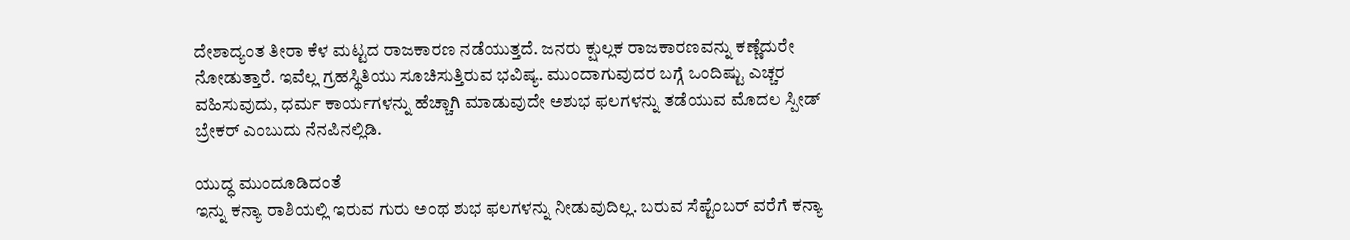ದೇಶಾದ್ಯಂತ ತೀರಾ ಕೆಳ ಮಟ್ಟದ ರಾಜಕಾರಣ ನಡೆಯುತ್ತದೆ. ಜನರು ಕ್ಷುಲ್ಲಕ ರಾಜಕಾರಣವನ್ನು ಕಣ್ಣೆದುರೇ ನೋಡುತ್ತಾರೆ. ಇವೆಲ್ಲ ಗ್ರಹಸ್ಥಿತಿಯು ಸೂಚಿಸುತ್ತಿರುವ ಭವಿಷ್ಯ. ಮುಂದಾಗುವುದರ ಬಗ್ಗೆ ಒಂದಿಷ್ಟು ಎಚ್ಚರ ವಹಿಸುವುದು, ಧರ್ಮ ಕಾರ್ಯಗಳನ್ನು ಹೆಚ್ಚಾಗಿ ಮಾಡುವುದೇ ಅಶುಭ ಫಲಗಳನ್ನು ತಡೆಯುವ ಮೊದಲ ಸ್ಪೀಡ್ ಬ್ರೇಕರ್ ಎಂಬುದು ನೆನಪಿನಲ್ಲಿಡಿ.

ಯುದ್ಧ ಮುಂದೂಡಿದಂತೆ
ಇನ್ನು ಕನ್ಯಾ ರಾಶಿಯಲ್ಲಿ ಇರುವ ಗುರು ಅಂಥ ಶುಭ ಫಲಗಳನ್ನು ನೀಡುವುದಿಲ್ಲ. ಬರುವ ಸೆಪ್ಟೆಂಬರ್ ವರೆಗೆ ಕನ್ಯಾ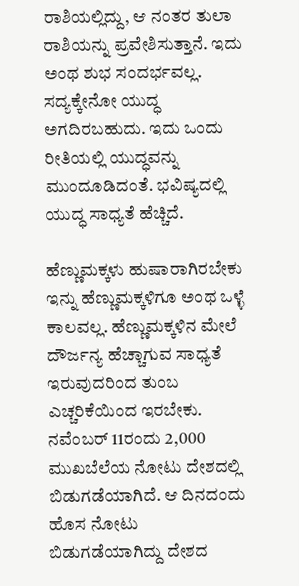ರಾಶಿಯಲ್ಲಿದ್ದು, ಆ ನಂತರ ತುಲಾ ರಾಶಿಯನ್ನು ಪ್ರವೇಶಿಸುತ್ತಾನೆ. ಇದು ಅಂಥ ಶುಭ ಸಂದರ್ಭವಲ್ಲ. ಸದ್ಯಕ್ಕೇನೋ ಯುದ್ಧ ಅಗದಿರಬಹುದು. ಇದು ಒಂದು ರೀತಿಯಲ್ಲಿ ಯುದ್ಧವನ್ನು ಮುಂದೂಡಿದಂತೆ. ಭವಿಷ್ಯದಲ್ಲಿ ಯುದ್ಧ ಸಾಧ್ಯತೆ ಹೆಚ್ಚಿದೆ.

ಹೆಣ್ಣುಮಕ್ಕಳು ಹುಷಾರಾಗಿರಬೇಕು
ಇನ್ನು ಹೆಣ್ಣುಮಕ್ಕಳಿಗೂ ಅಂಥ ಒಳ್ಳೆ ಕಾಲವಲ್ಲ. ಹೆಣ್ಣುಮಕ್ಕಳಿನ ಮೇಲೆ ದೌರ್ಜನ್ಯ ಹೆಚ್ಚಾಗುವ ಸಾಧ್ಯತೆ ಇರುವುದರಿಂದ ತುಂಬ ಎಚ್ಚರಿಕೆಯಿಂದ ಇರಬೇಕು. ನವೆಂಬರ್ 11ರಂದು 2,000 ಮುಖಬೆಲೆಯ ನೋಟು ದೇಶದಲ್ಲಿ ಬಿಡುಗಡೆಯಾಗಿದೆ. ಆ ದಿನದಂದು ಹೊಸ ನೋಟು ಬಿಡುಗಡೆಯಾಗಿದ್ದು ದೇಶದ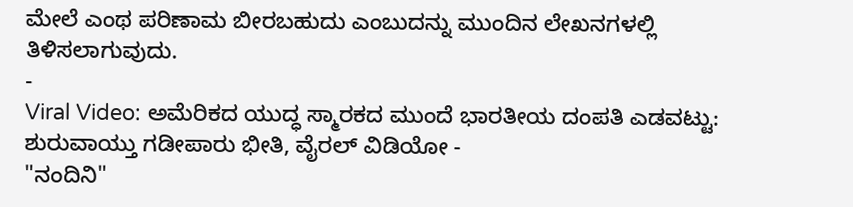ಮೇಲೆ ಎಂಥ ಪರಿಣಾಮ ಬೀರಬಹುದು ಎಂಬುದನ್ನು ಮುಂದಿನ ಲೇಖನಗಳಲ್ಲಿ ತಿಳಿಸಲಾಗುವುದು.
-
Viral Video: ಅಮೆರಿಕದ ಯುದ್ಧ ಸ್ಮಾರಕದ ಮುಂದೆ ಭಾರತೀಯ ದಂಪತಿ ಎಡವಟ್ಟು: ಶುರುವಾಯ್ತು ಗಡೀಪಾರು ಭೀತಿ, ವೈರಲ್ ವಿಡಿಯೋ -
"ನಂದಿನಿ"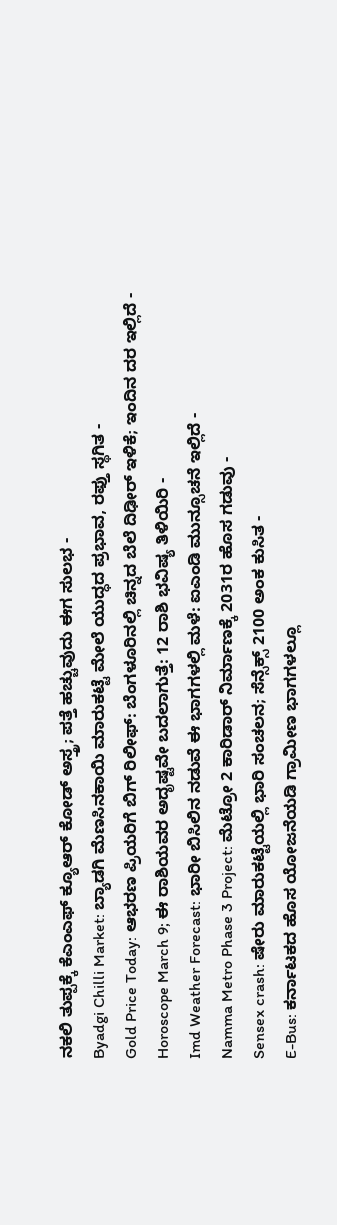ನಕಲಿ ತುಪ್ಪಕ್ಕೆ ಕೆಎಂಎಫ್ ಕ್ಯೂಆರ್ ಕೋಡ್ ಅಸ್ತ್ರ; ಪತ್ತೆ ಹಚ್ಚುವುದು ಈಗ ಸುಲಭ -
Byadgi Chilli Market: ಬ್ಯಾಡಗಿ ಮೆಣಸಿನಕಾಯಿ ಮಾರುಕಟ್ಟೆ ಮೇಲೆ ಯುದ್ಧದ ಪ್ರಭಾವ, ರಫ್ತು ಸ್ಥಗಿತ -
Gold Price Today: ಆಭರಣ ಪ್ರಿಯರಿಗೆ ಬಿಗ್ ರಿಲೀಫ್: ಬೆಂಗಳೂರಿನಲ್ಲಿ ಚಿನ್ನದ ಬೆಲೆ ದಿಢೀರ್ ಇಳಿಕೆ; ಇಂದಿನ ದರ ಇಲ್ಲಿದೆ -
Horoscope March 9; ಈ ರಾಶಿಯವರ ಅದೃಷ್ಟವೇ ಬದಲಾಗುತ್ತೆ: 12 ರಾಶಿ ಭವಿಷ್ಯ ತಿಳಿಯಿರಿ -
Imd Weather Forecast: ಭಾರೀ ಬಿಸಿಲಿನ ನಡುವೆ ಈ ಭಾಗಗಳಲ್ಲಿ ಮಳೆ: ಐಎಂಡಿ ಮುನ್ಸೂಚನೆ ಇಲ್ಲಿದೆ -
Namma Metro Phase 3 Project: ಮೆಟ್ರೋ 2 ಕಾರಿಡಾರ್ ನಿರ್ಮಾಣಕ್ಕೆ 2031ರ ಹೊಸ ಗಡುವು -
Sensex crash: ಷೇರು ಮಾರುಕಟ್ಟೆಯಲ್ಲಿ ಭಾರಿ ಸಂಚಲನ; ಸೆನ್ಸೆಕ್ಸ್ 2100 ಅಂಕ ಕುಸಿತ -
E-Bus: ಕರ್ನಾಟಕದ ಹೊಸ ಯೋಜನೆಯಡಿ ಗ್ರಾಮೀಣ ಭಾಗಗಳಲ್ಲೂ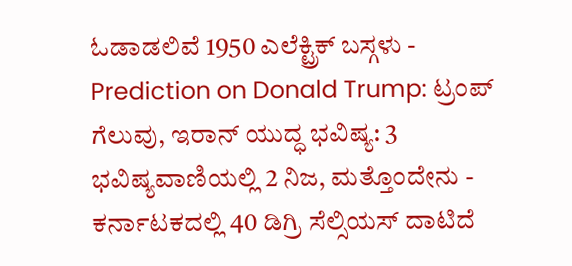ಓಡಾಡಲಿವೆ 1950 ಎಲೆಕ್ಟ್ರಿಕ್ ಬಸ್ಗಳು -
Prediction on Donald Trump: ಟ್ರಂಪ್ ಗೆಲುವು, ಇರಾನ್ ಯುದ್ಧ ಭವಿಷ್ಯ: 3 ಭವಿಷ್ಯವಾಣಿಯಲ್ಲಿ 2 ನಿಜ, ಮತ್ತೊಂದೇನು -
ಕರ್ನಾಟಕದಲ್ಲಿ 40 ಡಿಗ್ರಿ ಸೆಲ್ಸಿಯಸ್ ದಾಟಿದೆ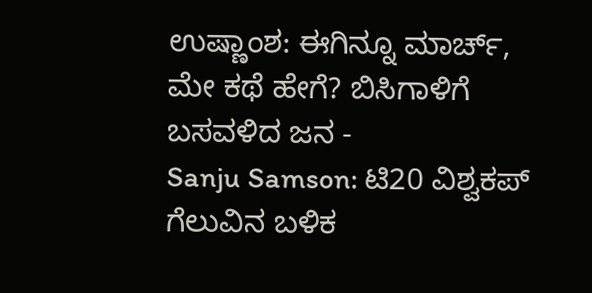ಉಷ್ಣಾಂಶ: ಈಗಿನ್ನೂ ಮಾರ್ಚ್, ಮೇ ಕಥೆ ಹೇಗೆ? ಬಿಸಿಗಾಳಿಗೆ ಬಸವಳಿದ ಜನ -
Sanju Samson: ಟಿ20 ವಿಶ್ವಕಪ್ ಗೆಲುವಿನ ಬಳಿಕ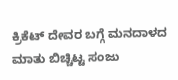ಕ್ರಿಕೆಟ್ ದೇವರ ಬಗ್ಗೆ ಮನದಾಳದ ಮಾತು ಬಿಚ್ಚಿಟ್ಟ ಸಂಜು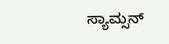ಸ್ಯಾಮ್ಸನ್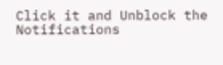Click it and Unblock the Notifications